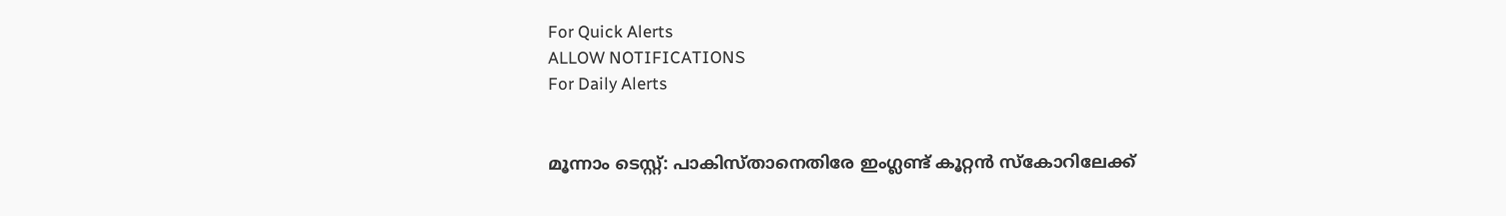For Quick Alerts
ALLOW NOTIFICATIONS
For Daily Alerts


മൂന്നാം ടെസ്റ്റ്: പാകിസ്താനെതിരേ ഇംഗ്ലണ്ട് കൂറ്റന്‍ സ്‌കോറിലേക്ക്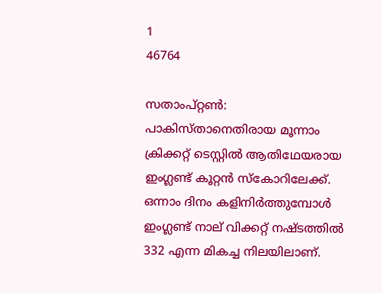1
46764

സതാംപ്റ്റണ്‍: പാകിസ്താനെതിരായ മൂന്നാം ക്രിക്കറ്റ് ടെസ്റ്റില്‍ ആതിഥേയരായ ഇംഗ്ലണ്ട് കൂറ്റന്‍ സ്‌കോറിലേക്ക്. ഒന്നാം ദിനം കളിനിര്‍ത്തുമ്പോള്‍ ഇംഗ്ലണ്ട് നാല് വിക്കറ്റ് നഷ്ടത്തില്‍ 332 എന്ന മികച്ച നിലയിലാണ്.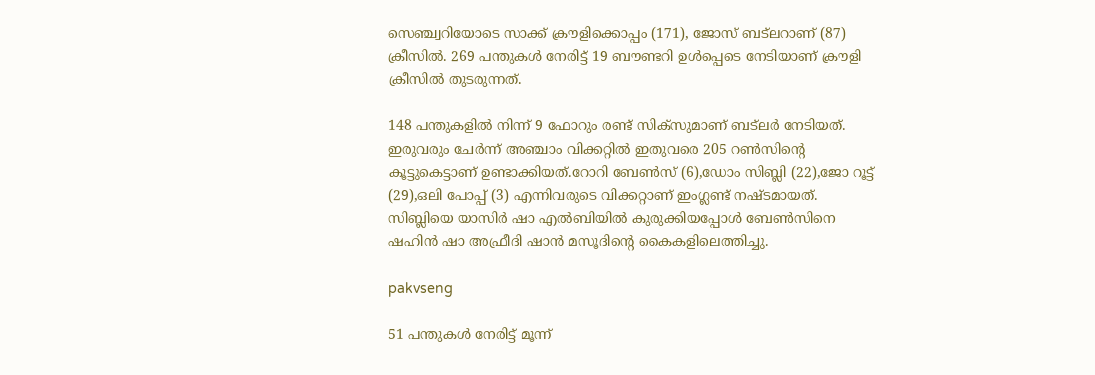സെഞ്ച്വറിയോടെ സാക്ക് ക്രൗളിക്കൊപ്പം (171), ജോസ് ബട്‌ലറാണ് (87) ക്രീസില്‍. 269 പന്തുകള്‍ നേരിട്ട് 19 ബൗണ്ടറി ഉള്‍പ്പെടെ നേടിയാണ് ക്രൗളി ക്രീസില്‍ തുടരുന്നത്.

148 പന്തുകളില്‍ നിന്ന് 9 ഫോറും രണ്ട് സിക്‌സുമാണ് ബട്‌ലര്‍ നേടിയത്. ഇരുവരും ചേര്‍ന്ന് അഞ്ചാം വിക്കറ്റില്‍ ഇതുവരെ 205 റണ്‍സിന്റെ കൂട്ടുകെട്ടാണ് ഉണ്ടാക്കിയത്.റോറി ബേണ്‍സ് (6),ഡോം സിബ്ലി (22),ജോ റൂട്ട് (29),ഒലി പോപ്പ് (3) എന്നിവരുടെ വിക്കറ്റാണ് ഇംഗ്ലണ്ട് നഷ്ടമായത്. സിബ്ലിയെ യാസിര്‍ ഷാ എല്‍ബിയില്‍ കുരുക്കിയപ്പോള്‍ ബേണ്‍സിനെ ഷഹിന്‍ ഷാ അഫ്രീദി ഷാന്‍ മസൂദിന്റെ കൈകളിലെത്തിച്ചു.

pakvseng

51 പന്തുകള്‍ നേരിട്ട് മൂന്ന്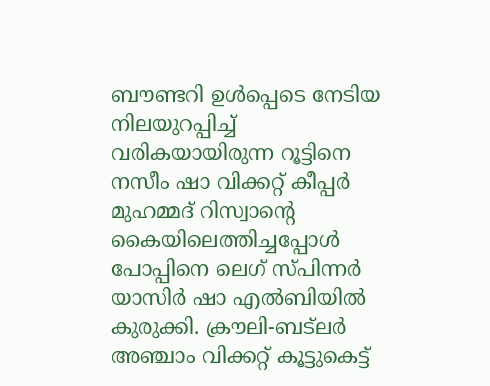ബൗണ്ടറി ഉള്‍പ്പെടെ നേടിയ നിലയുറപ്പിച്ച് വരികയായിരുന്ന റൂട്ടിനെ നസീം ഷാ വിക്കറ്റ് കീപ്പര്‍ മുഹമ്മദ് റിസ്വാന്റെ കൈയിലെത്തിച്ചപ്പോള്‍ പോപ്പിനെ ലെഗ് സ്പിന്നര്‍ യാസിര്‍ ഷാ എല്‍ബിയില്‍ കുരുക്കി. ക്രൗലി-ബട്ലര്‍ അഞ്ചാം വിക്കറ്റ് കൂട്ടുകെട്ട്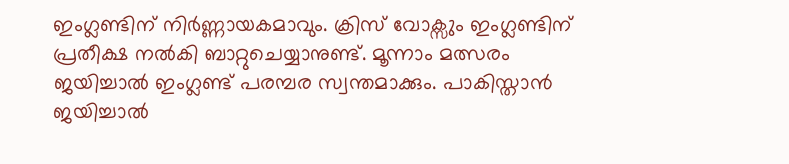ഇംഗ്ലണ്ടിന് നിര്‍ണ്ണായകമാവും. ക്രിസ് വോക്സും ഇംഗ്ലണ്ടിന് പ്രതീക്ഷ നല്‍കി ബാറ്റുചെയ്യാനുണ്ട്. മൂന്നാം മത്സരം ജയിച്ചാല്‍ ഇംഗ്ലണ്ട് പരമ്പര സ്വന്തമാക്കും. പാകിസ്താന്‍ ജയിച്ചാല്‍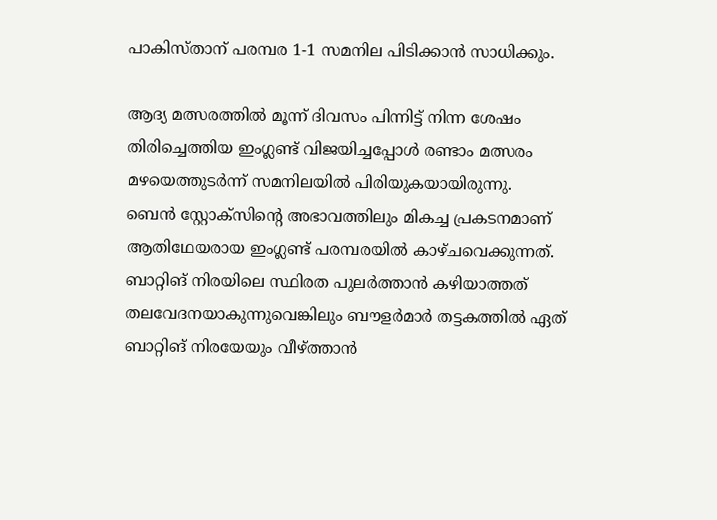പാകിസ്താന് പരമ്പര 1-1 സമനില പിടിക്കാന്‍ സാധിക്കും.

ആദ്യ മത്സരത്തില്‍ മൂന്ന് ദിവസം പിന്നിട്ട് നിന്ന ശേഷം തിരിച്ചെത്തിയ ഇംഗ്ലണ്ട് വിജയിച്ചപ്പോള്‍ രണ്ടാം മത്സരം മഴയെത്തുടര്‍ന്ന് സമനിലയില്‍ പിരിയുകയായിരുന്നു.
ബെന്‍ സ്റ്റോക്സിന്റെ അഭാവത്തിലും മികച്ച പ്രകടനമാണ് ആതിഥേയരായ ഇംഗ്ലണ്ട് പരമ്പരയില്‍ കാഴ്ചവെക്കുന്നത്. ബാറ്റിങ് നിരയിലെ സ്ഥിരത പുലര്‍ത്താന്‍ കഴിയാത്തത് തലവേദനയാകുന്നുവെങ്കിലും ബൗളര്‍മാര്‍ തട്ടകത്തില്‍ ഏത് ബാറ്റിങ് നിരയേയും വീഴ്ത്താന്‍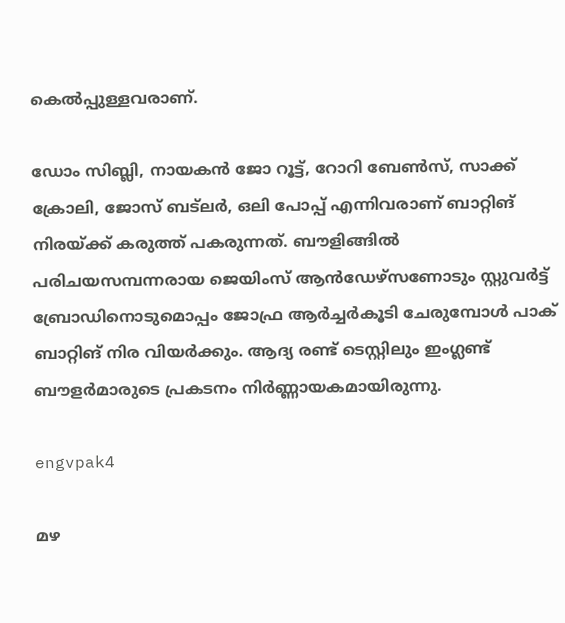കെല്‍പ്പുള്ളവരാണ്.

ഡോം സിബ്ലി, നായകന്‍ ജോ റൂട്ട്, റോറി ബേണ്‍സ്, സാക്ക് ക്രോലി, ജോസ് ബട്ലര്‍, ഒലി പോപ്പ് എന്നിവരാണ് ബാറ്റിങ് നിരയ്ക്ക് കരുത്ത് പകരുന്നത്. ബൗളിങ്ങില്‍ പരിചയസമ്പന്നരായ ജെയിംസ് ആന്‍ഡേഴ്സണോടും സ്റ്റുവര്‍ട്ട് ബ്രോഡിനൊടുമൊപ്പം ജോഫ്ര ആര്‍ച്ചര്‍കൂടി ചേരുമ്പോള്‍ പാക് ബാറ്റിങ് നിര വിയര്‍ക്കും. ആദ്യ രണ്ട് ടെസ്റ്റിലും ഇംഗ്ലണ്ട് ബൗളര്‍മാരുടെ പ്രകടനം നിര്‍ണ്ണായകമായിരുന്നു.

engvpak4

മഴ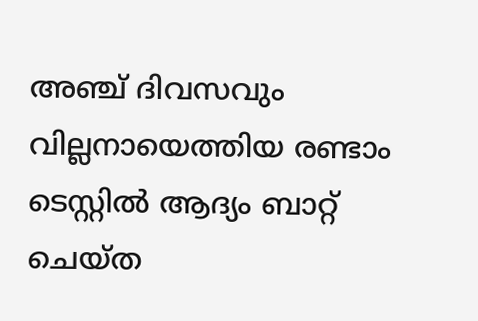അഞ്ച് ദിവസവും വില്ലനായെത്തിയ രണ്ടാം ടെസ്റ്റില്‍ ആദ്യം ബാറ്റ് ചെയ്ത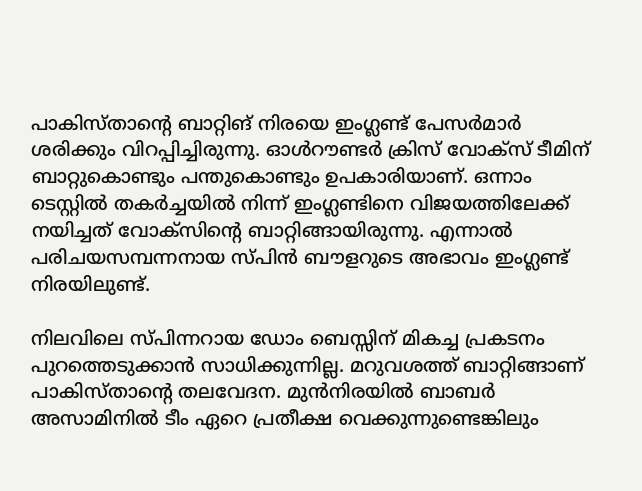പാകിസ്താന്റെ ബാറ്റിങ് നിരയെ ഇംഗ്ലണ്ട് പേസര്‍മാര്‍ ശരിക്കും വിറപ്പിച്ചിരുന്നു. ഓള്‍റൗണ്ടര്‍ ക്രിസ് വോക്സ് ടീമിന് ബാറ്റുകൊണ്ടും പന്തുകൊണ്ടും ഉപകാരിയാണ്. ഒന്നാം ടെസ്റ്റില്‍ തകര്‍ച്ചയില്‍ നിന്ന് ഇംഗ്ലണ്ടിനെ വിജയത്തിലേക്ക് നയിച്ചത് വോക്സിന്റെ ബാറ്റിങ്ങായിരുന്നു. എന്നാല്‍ പരിചയസമ്പന്നനായ സ്പിന്‍ ബൗളറുടെ അഭാവം ഇംഗ്ലണ്ട് നിരയിലുണ്ട്.

നിലവിലെ സ്പിന്നറായ ഡോം ബെസ്സിന് മികച്ച പ്രകടനം പുറത്തെടുക്കാന്‍ സാധിക്കുന്നില്ല. മറുവശത്ത് ബാറ്റിങ്ങാണ് പാകിസ്താന്റെ തലവേദന. മുന്‍നിരയില്‍ ബാബര്‍ അസാമിനില്‍ ടീം ഏറെ പ്രതീക്ഷ വെക്കുന്നുണ്ടെങ്കിലും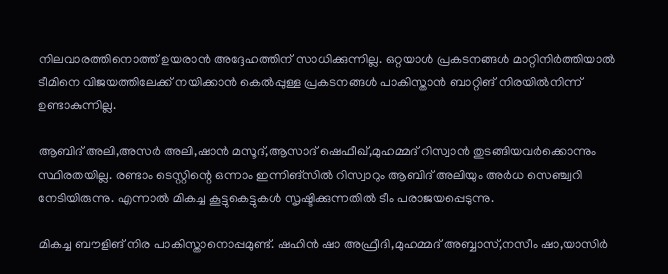നിലവാരത്തിനൊത്ത് ഉയരാന്‍ അദ്ദേഹത്തിന് സാധിക്കുന്നില്ല. ഒറ്റയാള്‍ പ്രകടനങ്ങള്‍ മാറ്റിനിര്‍ത്തിയാല്‍ ടീമിനെ വിജയത്തിലേക്ക് നയിക്കാന്‍ കെല്‍പ്പുള്ള പ്രകടനങ്ങള്‍ പാകിസ്താന്‍ ബാറ്റിങ് നിരയില്‍നിന്ന് ഉണ്ടാകുന്നില്ല.

ആബിദ് അലി,അസര്‍ അലി,ഷാന്‍ മസൂദ്,ആസാദ് ഷെഫീഖ്,മുഹമ്മദ് റിസ്വാന്‍ തുടങ്ങിയവര്‍ക്കൊന്നും സ്ഥിരതയില്ല. രണ്ടാം ടെസ്റ്റിന്റെ ഒന്നാം ഇന്നിങ്സില്‍ റിസ്വാറും ആബിദ് അലിയും അര്‍ധ സെഞ്ച്വറി നേടിയിരുന്നു. എന്നാല്‍ മികച്ച കൂട്ടുകെട്ടുകള്‍ സൃഷ്ടിക്കുന്നതില്‍ ടീം പരാജയപ്പെടുന്നു.

മികച്ച ബൗളിങ് നിര പാകിസ്താനൊപ്പമുണ്ട്. ഷഹിന്‍ ഷാ അഫ്രീദി,മുഹമ്മദ് അബ്ബാസ്,നസീം ഷാ,യാസിര്‍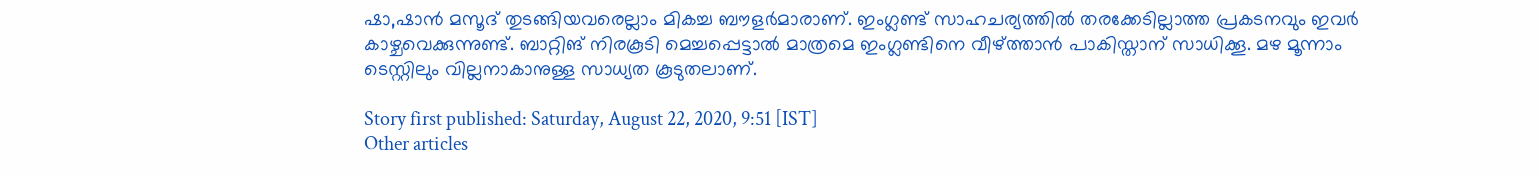ഷാ,ഷാന്‍ മസൂദ് തുടങ്ങിയവരെല്ലാം മികച്ച ബൗളര്‍മാരാണ്. ഇംഗ്ലണ്ട് സാഹചര്യത്തില്‍ തരക്കേടില്ലാത്ത പ്രകടനവും ഇവര്‍ കാഴ്ചവെക്കുന്നുണ്ട്. ബാറ്റിങ് നിരകൂടി മെച്ചപ്പെട്ടാല്‍ മാത്രമെ ഇംഗ്ലണ്ടിനെ വീഴ്ത്താന്‍ പാകിസ്താന് സാധിക്കൂ. മഴ മൂന്നാം ടെസ്റ്റിലും വില്ലനാകാനുള്ള സാധ്യത കൂടുതലാണ്.

Story first published: Saturday, August 22, 2020, 9:51 [IST]
Other articles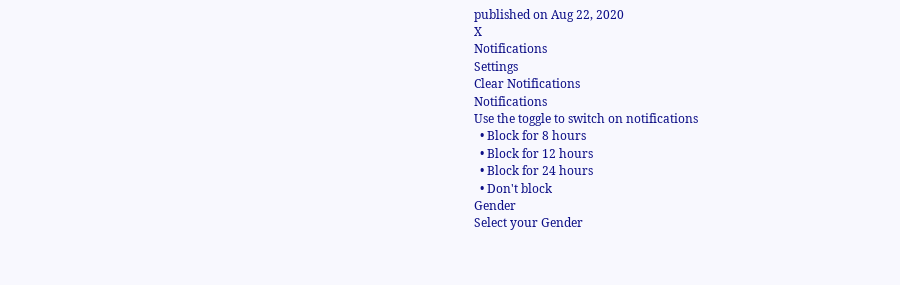published on Aug 22, 2020
X
Notifications
Settings
Clear Notifications
Notifications
Use the toggle to switch on notifications
  • Block for 8 hours
  • Block for 12 hours
  • Block for 24 hours
  • Don't block
Gender
Select your Gender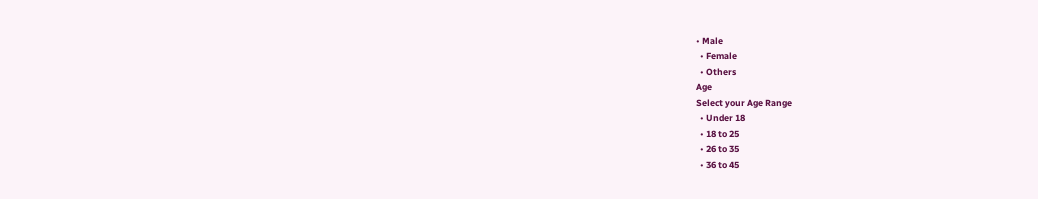• Male
  • Female
  • Others
Age
Select your Age Range
  • Under 18
  • 18 to 25
  • 26 to 35
  • 36 to 45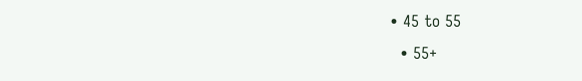• 45 to 55
  • 55+